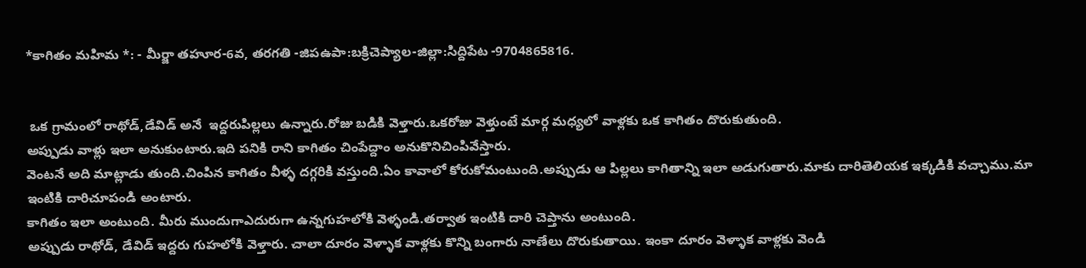*కాగితం మహిమ *: - మీర్జా తహూర-6వ, తరగతి -జిపఉపా:బక్రిచెప్యాల-జిల్లా:సిద్దిపేట -9704865816.


 ఒక గ్రామంలో రాథోడ్,డేవిడ్ అనే  ఇద్దరుపిల్లలు ఉన్నారు.రోజు బడికి వెళ్తారు.ఒకరోజు వెళ్తుంటే మార్గ మధ్యలో వాళ్లకు ఒక కాగితం దొరుకుతుంది.
అప్పుడు వాళ్లు ఇలా అనుకుంటారు.ఇది పనికి రాని కాగితం చింపేద్దాం అనుకొనిచింపివేస్తారు.
వెంటనే అది మాట్లాడు తుంది.చింపిన కాగితం వీళ్ళ దగ్గరికి వస్తుంది.ఏం కావాలో కోరుకోమంటుంది.అప్పుడు ఆ పిల్లలు కాగితాన్ని ఇలా అడుగుతారు.మాకు దారితెలియక ఇక్కడికి వచ్చాము.మా ఇంటికి దారిచూపండి అంటారు.
కాగితం ఇలా అంటుంది. మీరు ముందుగాఎదురుగా ఉన్నగుహలోకి వెళ్ళండి.తర్వాత ఇంటికి దారి చెప్తాను అంటుంది.
అప్పుడు రాథోడ్, డేవిడ్ ఇద్దరు గుహలోకి వెళ్తారు. చాలా దూరం వెళ్ళాక వాళ్లకు కొన్ని బంగారు నాణేలు దొరుకుతాయి. ఇంకా దూరం వెళ్ళాక వాళ్లకు వెండి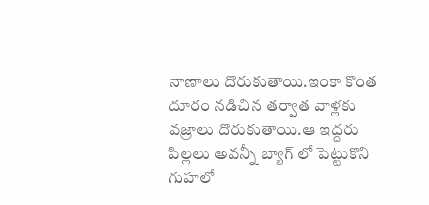నాణాలు దొరుకుతాయి.ఇంకా కొంత దూరం నడిచిన తర్వాత వాళ్లకు వజ్రాలు దొరుకుతాయి.ఆ ఇద్దరు పిల్లలు అవన్నీ బ్యాగ్ లో పెట్టుకొని గుహలో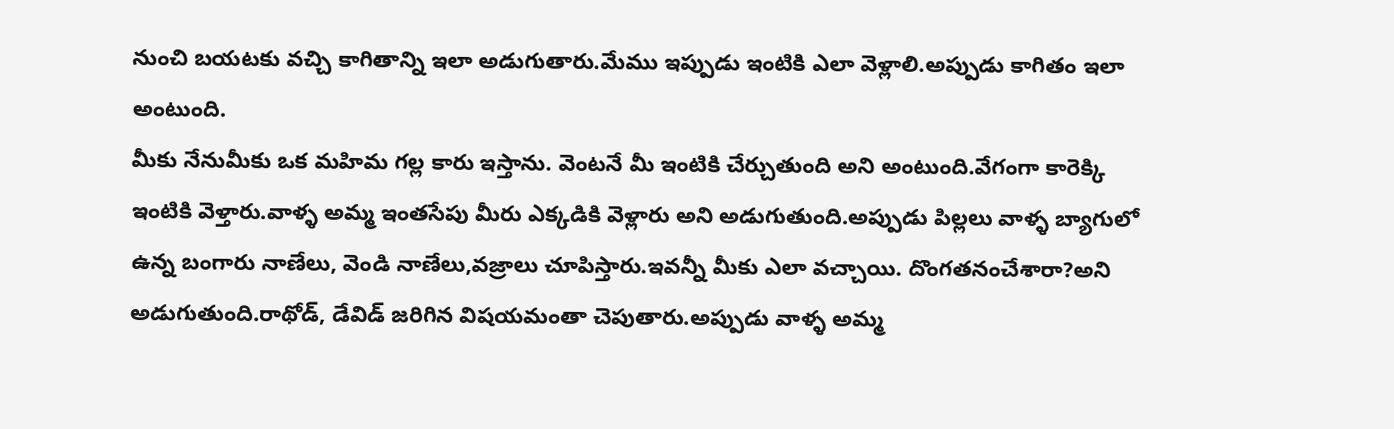నుంచి బయటకు వచ్చి కాగితాన్ని ఇలా అడుగుతారు.మేము ఇప్పుడు ఇంటికి ఎలా వెళ్లాలి.అప్పుడు కాగితం ఇలా అంటుంది.
మీకు నేనుమీకు ఒక మహిమ గల్ల కారు ఇస్తాను. వెంటనే మీ ఇంటికి చేర్చుతుంది అని అంటుంది.వేగంగా కారెక్కి ఇంటికి వెళ్తారు.వాళ్ళ అమ్మ ఇంతసేపు మీరు ఎక్కడికి వెళ్లారు అని అడుగుతుంది.అప్పుడు పిల్లలు వాళ్ళ బ్యాగులో ఉన్న బంగారు నాణేలు, వెండి నాణేలు,వజ్రాలు చూపిస్తారు.ఇవన్నీ మీకు ఎలా వచ్చాయి. దొంగతనంచేశారా?అని అడుగుతుంది.రాథోడ్, డేవిడ్ జరిగిన విషయమంతా చెపుతారు.అప్పుడు వాళ్ళ అమ్మ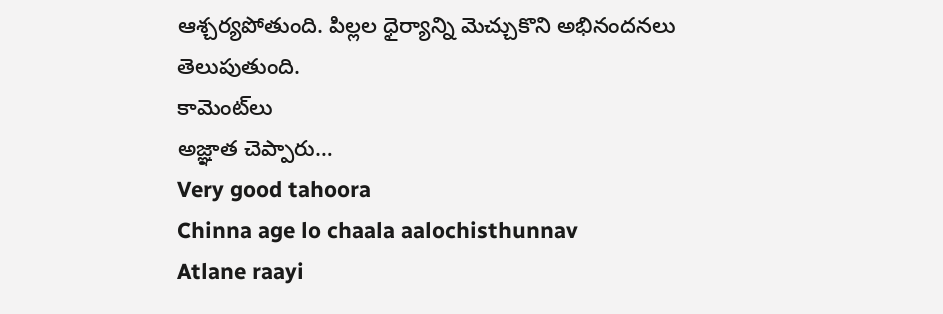ఆశ్చర్యపోతుంది. పిల్లల ధైర్యాన్ని మెచ్చుకొని అభినందనలు తెలుపుతుంది.
కామెంట్‌లు
అజ్ఞాత చెప్పారు…
Very good tahoora
Chinna age lo chaala aalochisthunnav
Atlane raayi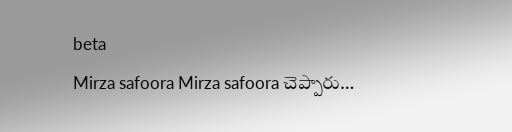beta
Mirza safoora Mirza safoora చెప్పారు…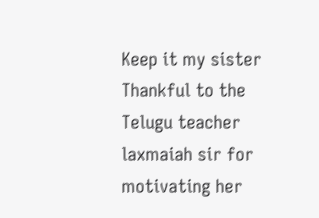Keep it my sister
Thankful to the Telugu teacher laxmaiah sir for motivating her